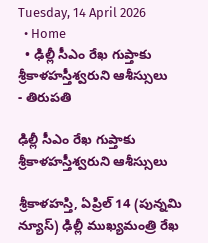Tuesday, 14 April 2026
  • Home
  • ఢిల్లీ సీఎం రేఖ గుప్తాకు శ్రీకాళహస్తీశ్వరుని ఆశీస్సులు
- తిరుపతి

ఢిల్లీ సీఎం రేఖ గుప్తాకు శ్రీకాళహస్తీశ్వరుని ఆశీస్సులు

శ్రీకాళహస్తి, ఏప్రిల్ 14 (పున్నమి న్యూస్) ఢిల్లీ ముఖ్యమంత్రి రేఖ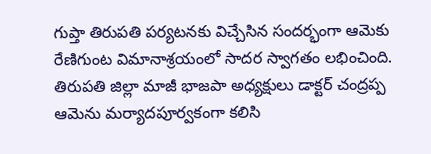గుప్తా తిరుపతి పర్యటనకు విచ్చేసిన సందర్భంగా ఆమెకు రేణిగుంట విమానాశ్రయంలో సాదర స్వాగతం లభించింది. తిరుపతి జిల్లా మాజీ భాజపా అధ్యక్షులు డాక్టర్ చంద్రప్ప ఆమెను మర్యాదపూర్వకంగా కలిసి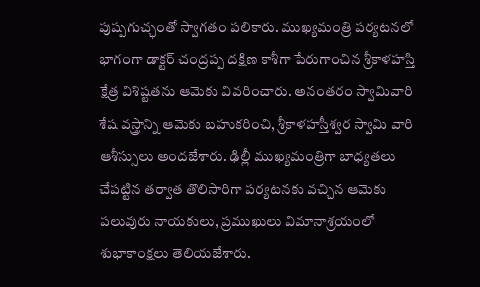పుష్పగుచ్ఛంతో స్వాగతం పలికారు. ముఖ్యమంత్రి పర్యటనలో భాగంగా డాక్టర్ చంద్రప్ప దక్షిణ కాశీగా పేరుగాంచిన శ్రీకాళహస్తి క్షేత్ర విశిష్టతను ఆమెకు వివరించారు. అనంతరం స్వామివారి శేష వస్త్రాన్ని ఆమెకు బహుకరించి, శ్రీకాళహస్తీశ్వర స్వామి వారి ఆశీస్సులు అందజేశారు. ఢిల్లీ ముఖ్యమంత్రిగా బాధ్యతలు చేపట్టిన తర్వాత తొలిసారిగా పర్యటనకు వచ్చిన ఆమెకు పలువురు నాయకులు, ప్రముఖులు విమానాశ్రయంలో శుభాకాంక్షలు తెలియజేశారు.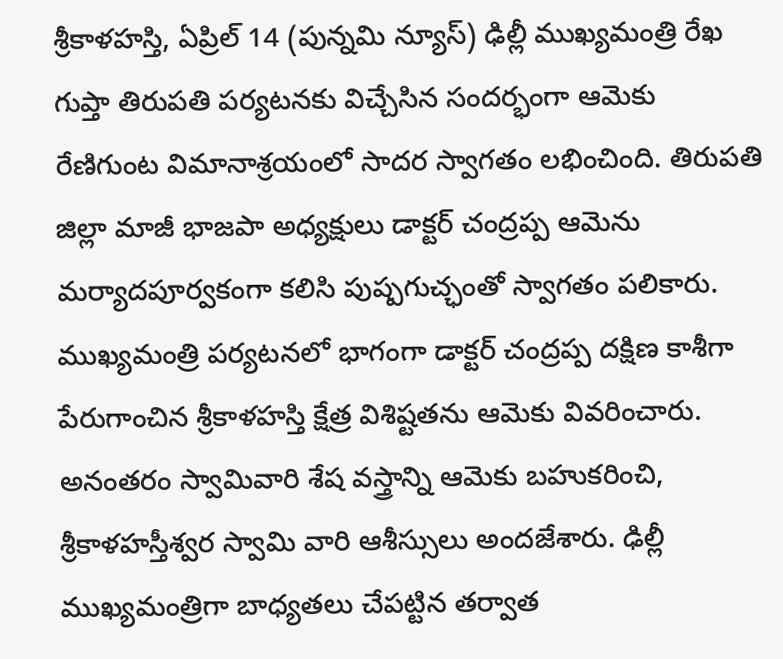శ్రీకాళహస్తి, ఏప్రిల్ 14 (పున్నమి న్యూస్) ఢిల్లీ ముఖ్యమంత్రి రేఖ గుప్తా తిరుపతి పర్యటనకు విచ్చేసిన సందర్భంగా ఆమెకు రేణిగుంట విమానాశ్రయంలో సాదర స్వాగతం లభించింది. తిరుపతి జిల్లా మాజీ భాజపా అధ్యక్షులు డాక్టర్ చంద్రప్ప ఆమెను మర్యాదపూర్వకంగా కలిసి పుష్పగుచ్ఛంతో స్వాగతం పలికారు. ముఖ్యమంత్రి పర్యటనలో భాగంగా డాక్టర్ చంద్రప్ప దక్షిణ కాశీగా పేరుగాంచిన శ్రీకాళహస్తి క్షేత్ర విశిష్టతను ఆమెకు వివరించారు. అనంతరం స్వామివారి శేష వస్త్రాన్ని ఆమెకు బహుకరించి, శ్రీకాళహస్తీశ్వర స్వామి వారి ఆశీస్సులు అందజేశారు. ఢిల్లీ ముఖ్యమంత్రిగా బాధ్యతలు చేపట్టిన తర్వాత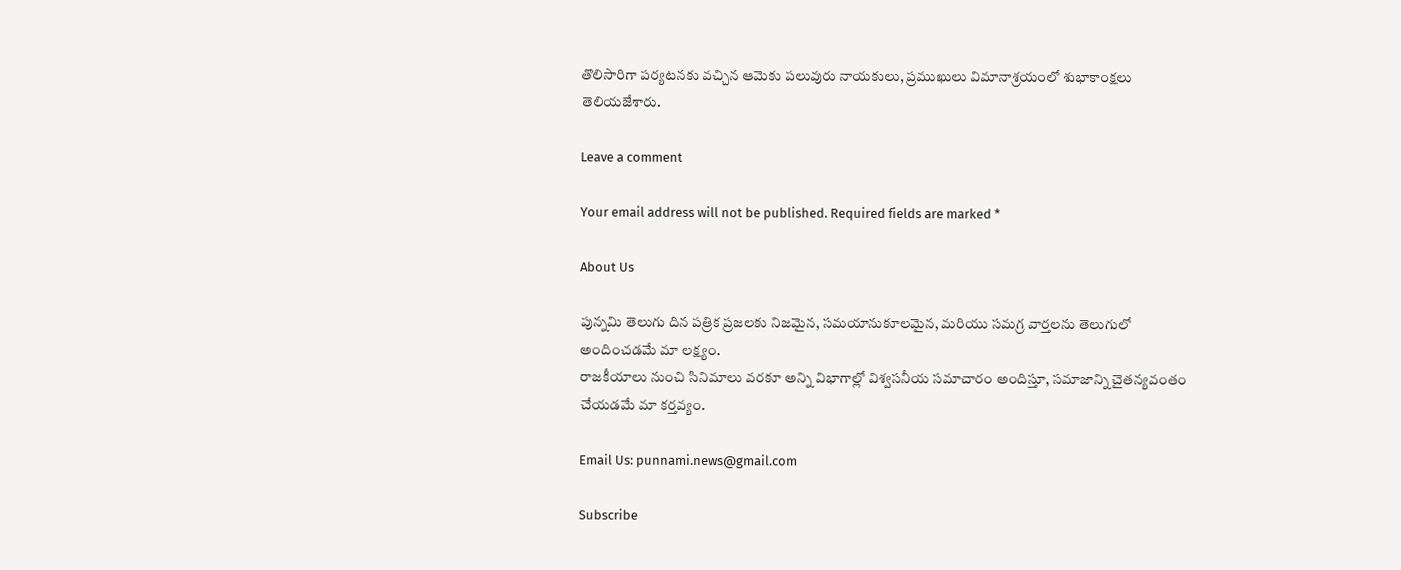తొలిసారిగా పర్యటనకు వచ్చిన ఆమెకు పలువురు నాయకులు, ప్రముఖులు విమానాశ్రయంలో శుభాకాంక్షలు తెలియజేశారు.

Leave a comment

Your email address will not be published. Required fields are marked *

About Us

పున్నమి తెలుగు దిన పత్రిక ప్రజలకు నిజమైన, సమయానుకూలమైన, మరియు సమగ్ర వార్తలను తెలుగులో అందించడమే మా లక్ష్యం.
రాజకీయాలు నుంచి సినిమాలు వరకూ అన్ని విభాగాల్లో విశ్వసనీయ సమాచారం అందిస్తూ, సమాజాన్ని చైతన్యవంతం చేయడమే మా కర్తవ్యం.

Email Us: punnami.news@gmail.com

Subscribe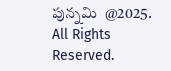పున్నమి  @2025. All Rights Reserved.